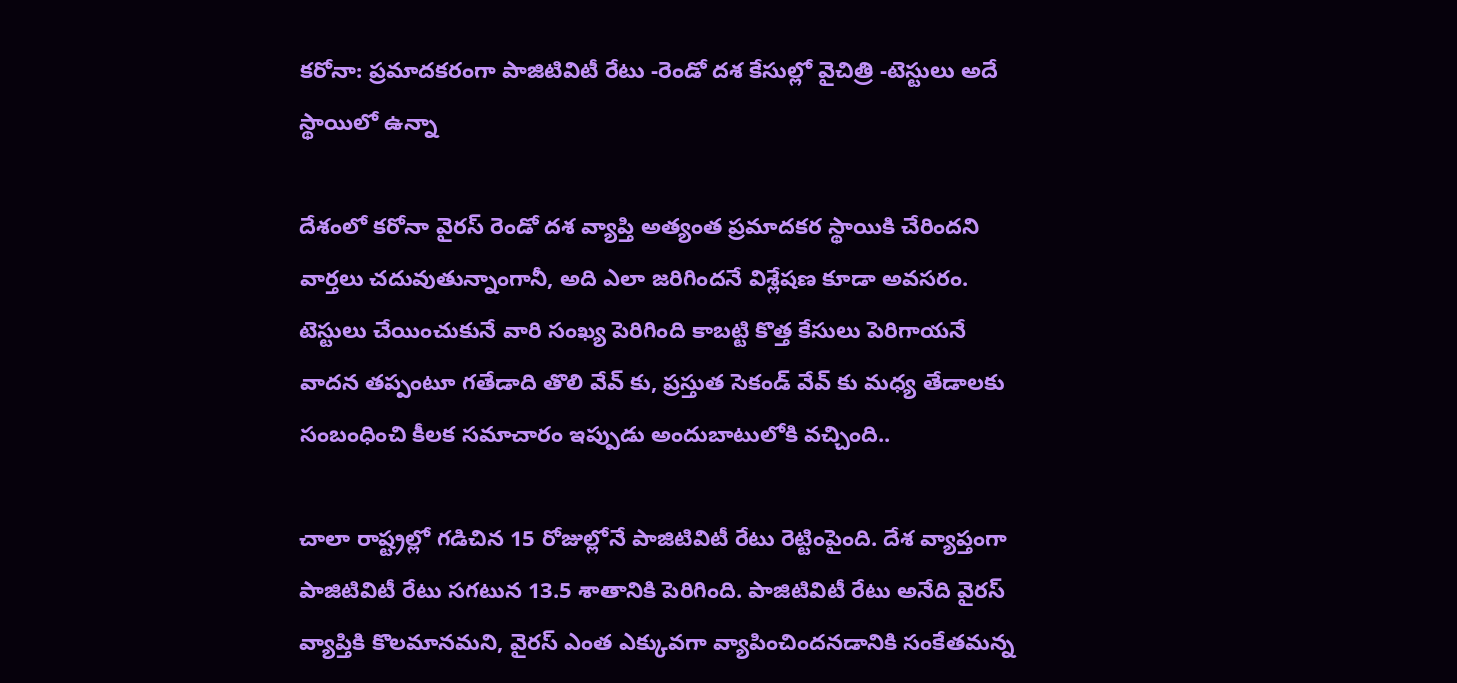కరోనా: ప్రమాదకరంగా పాజిటివిటీ రేటు -రెండో దశ కేసుల్లో వైచిత్రి -టెస్టులు అదే స్థాయిలో ఉన్నా

దేశంలో కరోనా వైరస్ రెండో దశ వ్యాప్తి అత్యంత ప్రమాదకర స్థాయికి చేరిందని వార్తలు చదువుతున్నాంగానీ, అది ఎలా జరిగిందనే విశ్లేషణ కూడా అవసరం. టెస్టులు చేయించుకునే వారి సంఖ్య పెరిగింది కాబట్టి కొత్త కేసులు పెరిగాయనే వాదన తప్పంటూ గతేడాది తొలి వేవ్ కు, ప్రస్తుత సెకండ్ వేవ్ కు మధ్య తేడాలకు సంబంధించి కీలక సమాచారం ఇప్పుడు అందుబాటులోకి వచ్చింది..

చాలా రాష్ట్రల్లో గడిచిన 15 రోజుల్లోనే పాజిటివిటీ రేటు రెట్టింపైంది. దేశ వ్యాప్తంగా పాజిటివిటీ రేటు సగటున 13.5 శాతానికి పెరిగింది. పాజిటివిటీ రేటు అనేది వైరస్ వ్యాప్తికి కొలమానమని, వైరస్ ఎంత ఎక్కువగా వ్యాపించిందనడానికి సంకేతమన్న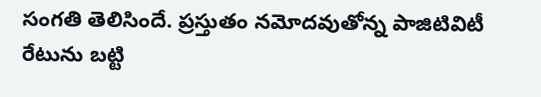సంగతి తెలిసిందే. ప్రస్తుతం నమోదవుతోన్న పాజిటివిటీ రేటును బట్టి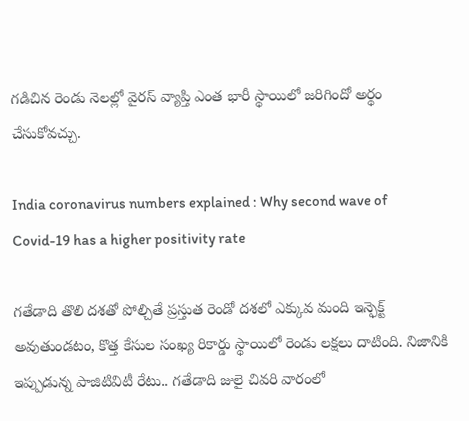గడిచిన రెండు నెలల్లో వైరస్ వ్యాప్తి ఎంత భారీ స్థాయిలో జరిగిందో అర్థం చేసుకోవచ్చు.

India coronavirus numbers explained : Why second wave of Covid-19 has a higher positivity rate

గతేడాది తొలి దశతో పోల్చితే ప్రస్తుత రెండో దశలో ఎక్కువ మంది ఇన్ఫెక్ట్ అవుతుండటం, కొత్త కేసుల సంఖ్య రికార్డు స్థాయిలో రెండు లక్షలు దాటింది. నిజానికి ఇప్పుడున్న పాజిటివిటీ రేటు.. గతేడాది జులై చివరి వారంలో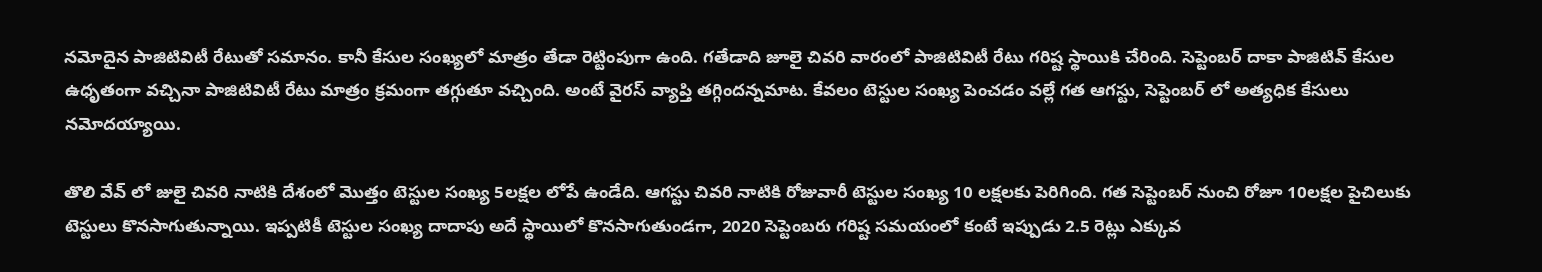నమోదైన పాజిటివిటీ రేటుతో సమానం. కానీ కేసుల సంఖ్యలో మాత్రం తేడా రెట్టింపుగా ఉంది. గతేడాది జూలై చివరి వారంలో పాజిటివిటీ రేటు గరిష్ట స్థాయికి చేరింది. సెప్టెంబర్ దాకా పాజిటివ్ కేసుల ఉధృతంగా వచ్చినా పాజిటివిటీ రేటు మాత్రం క్రమంగా తగ్గుతూ వచ్చింది. అంటే వైరస్ వ్యాప్తి తగ్గిందన్నమాట. కేవలం టెస్టుల సంఖ్య పెంచడం వల్లే గత ఆగస్టు, సెప్టెంబర్ లో అత్యధిక కేసులు నమోదయ్యాయి.

తొలి వేవ్ లో జులై చివరి నాటికి దేశంలో మొత్తం టెస్టుల సంఖ్య 5లక్షల లోపే ఉండేది. ఆగస్టు చివరి నాటికి రోజువారీ టెస్టుల సంఖ్య 10 లక్షలకు పెరిగింది. గత సెప్టెంబర్ నుంచి రోజూ 10లక్షల పైచిలుకు టెస్టులు కొనసాగుతున్నాయి. ఇప్పటికీ టెస్టుల సంఖ్య దాదాపు అదే స్థాయిలో కొనసాగుతుండగా, 2020 సెప్టెంబరు గరిష్ట సమయంలో కంటే ఇప్పుడు 2.5 రెట్లు ఎక్కువ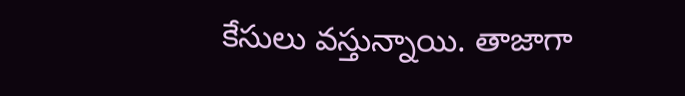కేసులు వస్తున్నాయి. తాజాగా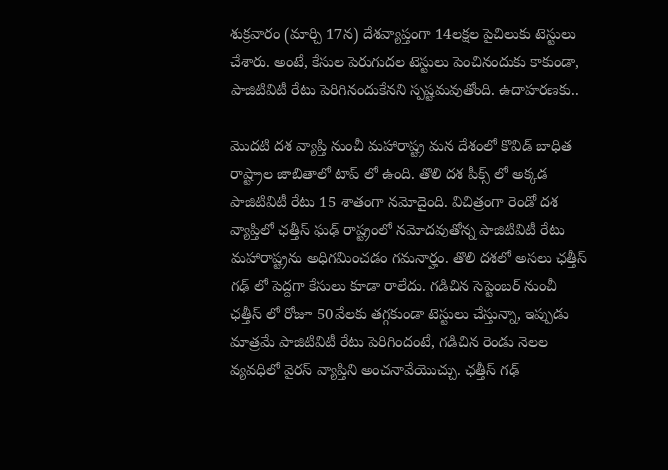శుక్రవారం (మార్చి 17న) దేశవ్యాప్తంగా 14లక్షల పైచిలుకు టెస్టులు చేశారు. అంటే, కేసుల పెరుగుదల టెస్టులు పెంచినందుకు కాకుండా, పాజిటివిటీ రేటు పెరిగినందుకేనని స్పష్టమవుతోంది. ఉదాహరణకు..

మొదటి దశ వ్యాప్తి నుంచీ మహారాష్ట్ర మన దేశంలో కొవిడ్ బాధిత రాష్ట్రాల జాబితాలో టాప్ లో ఉంది. తొలి దశ పీక్స్ లో అక్కడ పాజిటివిటీ రేటు 15 శాతంగా నమోదైంది. విచిత్రంగా రెండో దశ వ్యాప్తిలో ఛత్తీస్ ఘఢ్ రాష్ట్రంలో నమోదవుతోన్న పాజిటివిటీ రేటు మహారాష్ట్రను అధిగమించడం గమనార్హం. తొలి దశలో అసలు ఛత్తీస్ గఢ్ లో పెద్దగా కేసులు కూడా రాలేదు. గడిచిన సెప్టెంబర్ నుంచీ ఛత్తీస్ లో రోజూ 50వేలకు తగ్గకుండా టెస్టులు చేస్తున్నా, ఇప్పుడు మాత్రమే పాజిటివిటీ రేటు పెరిగిందంటే, గడిచిన రెండు నెలల వ్యవధిలో వైరస్ వ్యాప్తిని అంచనావేయొచ్చు. ఛత్తీస్ గఢ్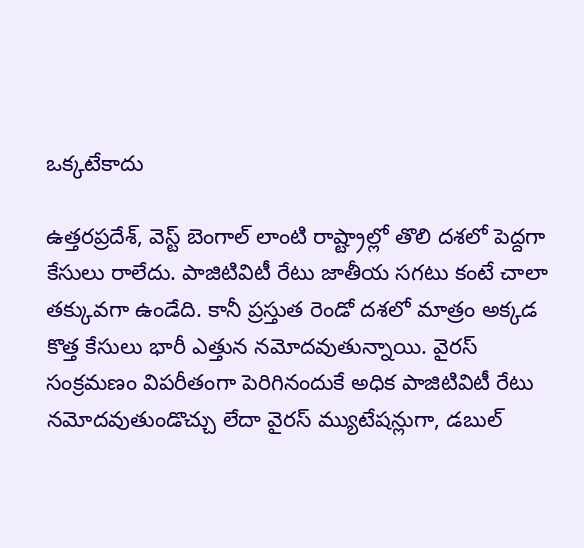ఒక్కటేకాదు

ఉత్తరప్రదేశ్, వెస్ట్ బెంగాల్ లాంటి రాష్ట్రాల్లో తొలి దశలో పెద్దగా కేసులు రాలేదు. పాజిటివిటీ రేటు జాతీయ సగటు కంటే చాలా తక్కువగా ఉండేది. కానీ ప్రస్తుత రెండో దశలో మాత్రం అక్కడ కొత్త కేసులు భారీ ఎత్తున నమోదవుతున్నాయి. వైరస్ సంక్రమణం విపరీతంగా పెరిగినందుకే అధిక పాజిటివిటీ రేటు నమోదవుతుండొచ్చు లేదా వైరస్ మ్యుటేషన్లుగా, డబుల్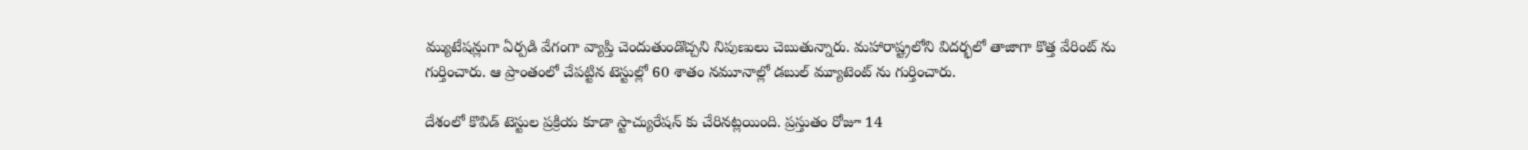మ్యుటేషన్లుగా ఏర్పడి వేగంగా వ్యాప్తి చెందుతుండొచ్చని నిపుణులు చెబుతున్నారు. మహారాష్ట్రలోని విదర్భలో తాజాగా కొత్త వేరింట్ ను గుర్తించారు. ఆ ప్రాంతంలో చేపట్టిన టెస్టుల్లో 60 శాతం నమూనాల్లో డబుల్ మ్యూటెంట్ ను గుర్తించారు.

దేశంలో కొవిడ్ టెస్టుల ప్రక్రియ కూడా స్టాచ్యురేషన్ కు చేరినట్లయింది. ప్రస్తుతం రోజూ 14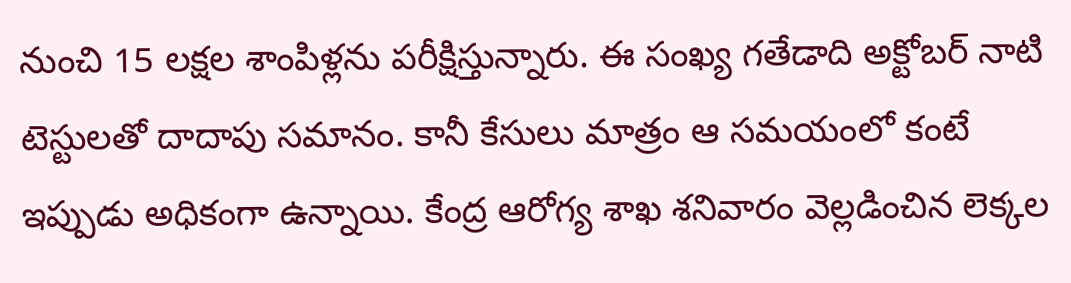నుంచి 15 లక్షల శాంపిళ్లను పరీక్షిస్తున్నారు. ఈ సంఖ్య గతేడాది అక్టోబర్‌ నాటి టెస్టులతో దాదాపు సమానం. కానీ కేసులు మాత్రం ఆ సమయంలో కంటే ఇప్పుడు అధికంగా ఉన్నాయి. కేంద్ర ఆరోగ్య శాఖ శనివారం వెల్లడించిన లెక్కల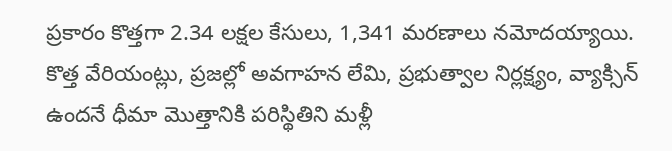ప్రకారం కొత్తగా 2.34 లక్షల కేసులు, 1,341 మరణాలు నమోదయ్యాయి. కొత్త వేరియంట్లు, ప్రజల్లో అవగాహన లేమి, ప్రభుత్వాల నిర్లక్ష్యం, వ్యాక్సిన్ ఉందనే ధీమా మొత్తానికి పరిస్థితిని మళ్లీ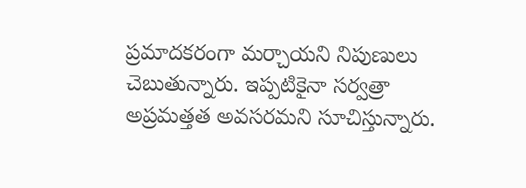ప్రమాదకరంగా మర్చాయని నిపుణులు చెబుతున్నారు. ఇప్పటికైనా సర్వత్రా అప్రమత్తత అవసరమని సూచిస్తున్నారు.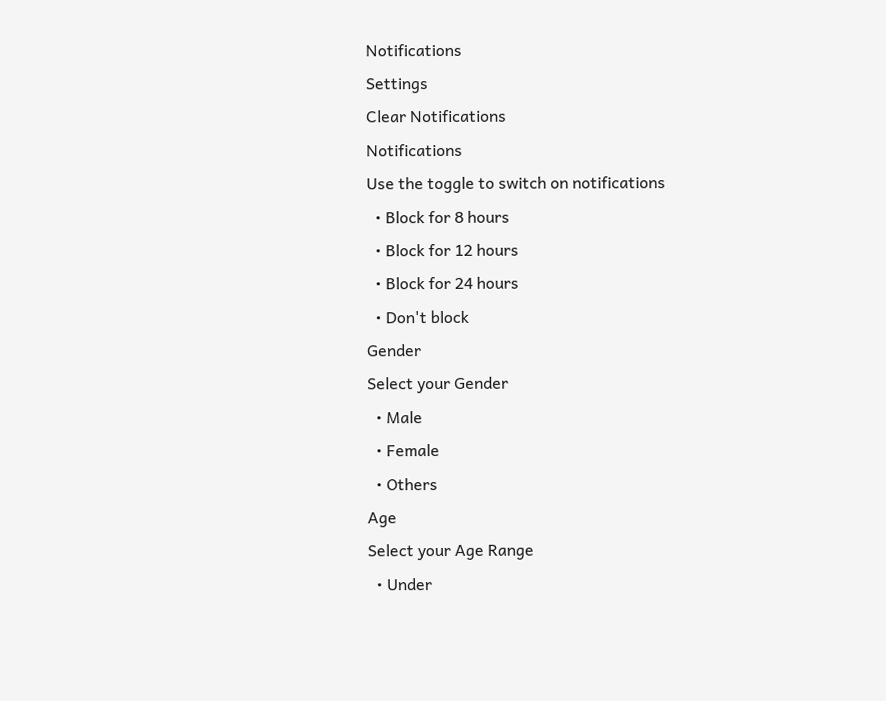Notifications
Settings
Clear Notifications
Notifications
Use the toggle to switch on notifications
  • Block for 8 hours
  • Block for 12 hours
  • Block for 24 hours
  • Don't block
Gender
Select your Gender
  • Male
  • Female
  • Others
Age
Select your Age Range
  • Under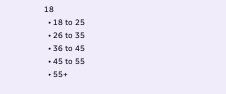18
  • 18 to 25
  • 26 to 35
  • 36 to 45
  • 45 to 55
  • 55+